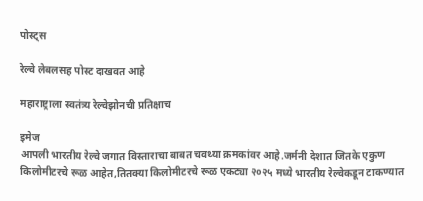पोस्ट्स

रेल्वे लेबलसह पोस्ट दाखवत आहे

महाराष्ट्राला स्वतंत्र्य रेल्वेझोनची प्रतिक्षाच

इमेज
आपली भारतीय रेल्वे जगात विस्ताराचा बाबत चवथ्या क्रमकांवर आहे.जर्मनी देशात जितके एकुण किलोमीटरचे रूळ आहेत,तितक्या किलोमीटरचे रूळ एकट्या २०२५ मध्ये भारतीय रेल्वेकडून टाकण्यात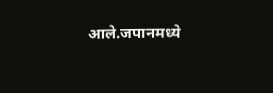आले.जपानमध्ये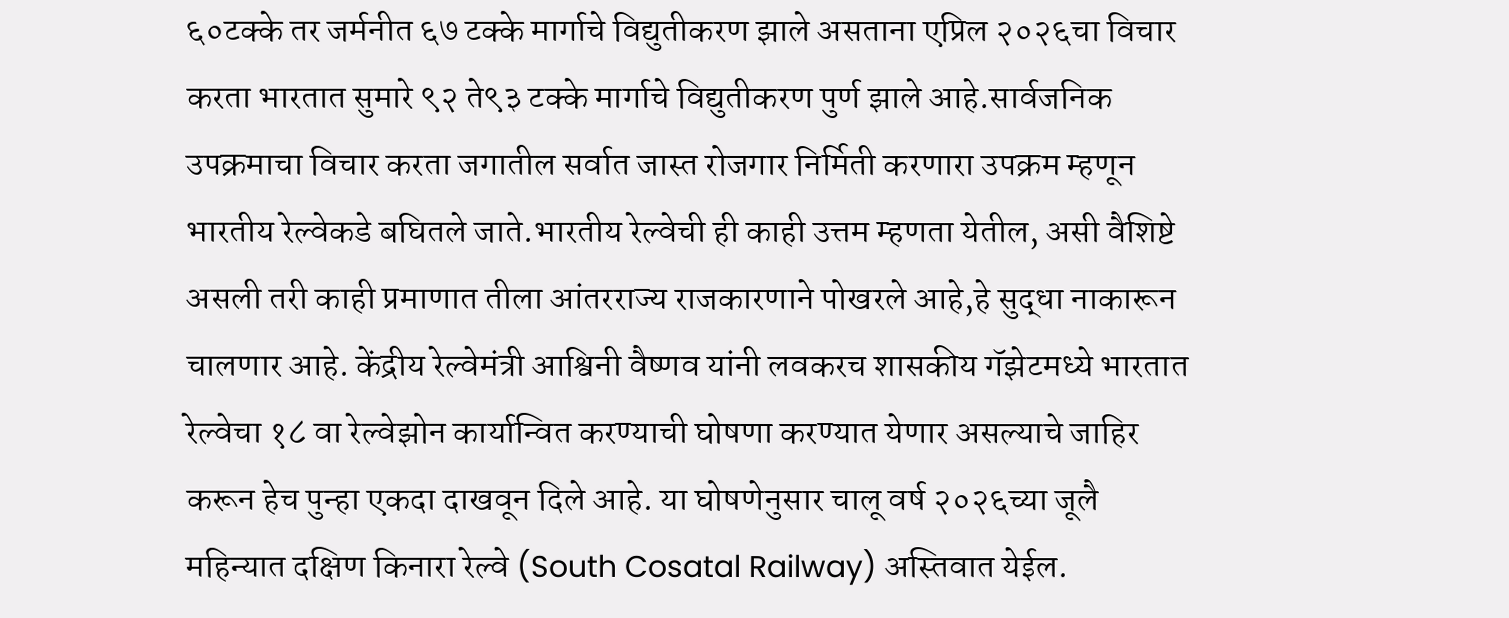६०टक्के तर जर्मनीत ६७ टक्के मार्गाचे विद्युतीकरण झाले असताना एप्रिल २०२६चा विचार करता भारतात सुमारे ९२ ते९३ टक्के मार्गाचे विद्युतीकरण पुर्ण झाले आहे‌.सार्वजनिक उपक्रमाचा विचार करता जगातील सर्वात जास्त रोजगार निर्मिती करणारा उपक्रम म्हणून भारतीय रेल्वेकडे बघितले जाते.भारतीय रेल्वेची ही काही उत्तम म्हणता येतील, असी वैशिष्टे असली तरी काही प्रमाणात तीला आंतरराज्य राजकारणाने पोखरले आहे,हे सुद्धा नाकारून चालणार आहे. केंद्रीय रेल्वेमंत्री आश्विनी वैष्णव यांनी लवकरच शासकीय गॅझेटमध्ये भारतात रेल्वेचा १८ वा रेल्वेझोन कार्यान्वित करण्याची घोषणा करण्यात येणार असल्याचे जाहिर करून हेच पुन्हा एकदा दाखवून दिले आहे. या घोषणेनुसार चालू वर्ष २०२६च्या जूलै महिन्यात दक्षिण किनारा रेल्वे (South Cosatal Railway) अस्तिवात येईल.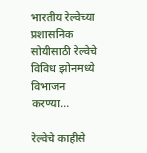भारतीय रेल्वेच्या प्रशासनिक सोयीसाठी रेल्वेचे विविध झोनमध्ये विभाजन करण्या...

रेल्वेचे काहीसे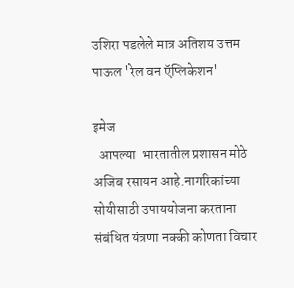उशिरा पडलेले मात्र अतिशय उत्तम पाऊल 'रेल वन ऍप्लिकेशन'

इमेज
  आपल्या  भारतातील प्रशासन मोठे अजिब रसायन आहे.नागरिकांच्या सोयीसाठी उपाययोजना करताना संबंधित यंत्रणा नक्की कोणता विचार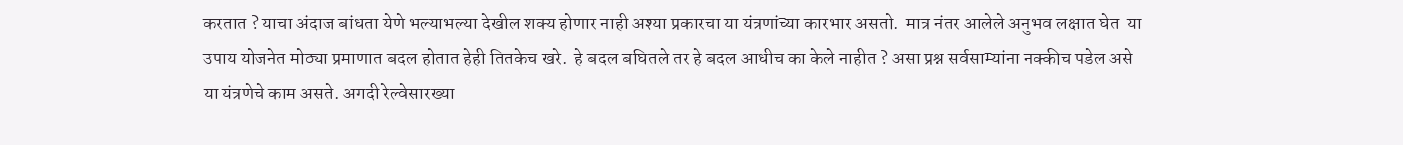करतात ? याचा अंदाज बांधता येणे भल्याभल्या देखील शक्य होणार नाही अश्या प्रकारचा या यंत्रणांच्या कारभार असतो.  मात्र नंतर आलेले अनुभव लक्षात घेत  या उपाय योजनेत मोठ्या प्रमाणात बदल होतात हेही तितकेच खरे.  हे बदल बघितले तर हे बदल आधीच का केले नाहीत ? असा प्रश्न सर्वसाम्यांना नक्कीच पडेल असे या यंत्रणेचे काम असते. अगदी रेल्वेसारख्या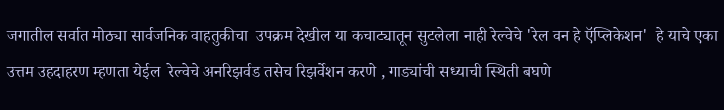जगातील सर्वात मोठ्या सार्वजनिक वाहतुकीचा  उपक्रम देखील या कचाट्यातून सुटलेला नाही रेल्वेचे 'रेल वन हे ऍप्लिकेशन'  हे याचे एका उत्तम उहदाहरण म्हणता येईल  रेल्वेचे अनरिझर्वड तसेच रिझर्वेशन करणे , गाड्यांची सध्याची स्थिती बघणे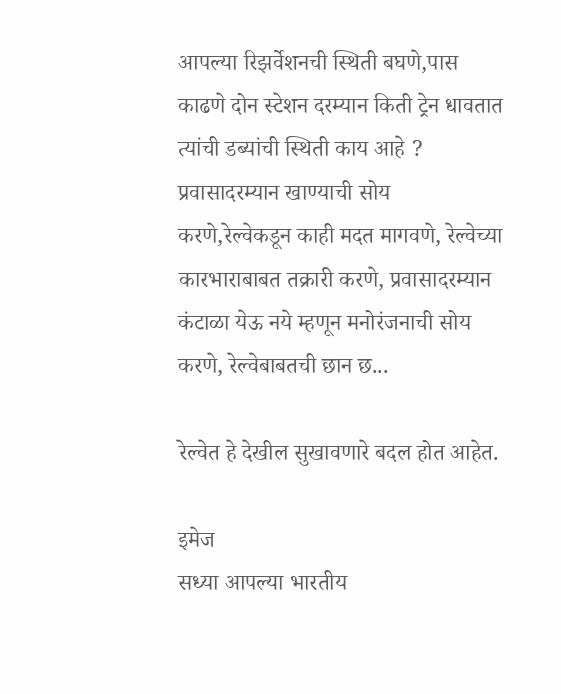आपल्या रिझर्वेशनची स्थिती बघणे,पास काढणे दोन स्टेशन दरम्यान किती ट्रेन धावतात त्यांची डब्यांची स्थिती काय आहे ? प्रवासादरम्यान खाण्याची सोय करणे,रेल्वेकडून काही मदत मागवणे, रेल्वेच्या कारभाराबाबत तक्रारी करणे, प्रवासादरम्यान कंटाळा येऊ नये म्हणून मनोरंजनाची सोय करणे, रेल्वेबाबतची छान छ...

रेल्वेत हे देखील सुखावणारे बदल होत आहेत.

इमेज
सध्या आपल्या भारतीय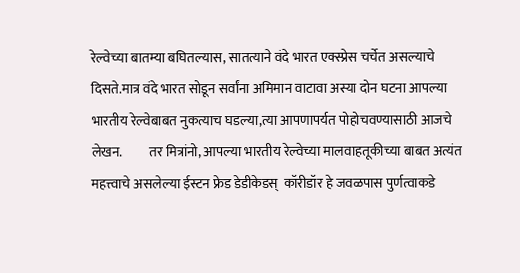रेल्वेच्या बातम्या बघितल्यास, सातत्याने वंदे भारत एक्स्प्रेस चर्चेत असल्याचे दिसते.मात्र वंदे भारत सोडून सर्वांना अमिमान वाटावा अस्या दोन घटना आपल्या भारतीय रेल्वेबाबत नुकत्याच घडल्या,त्या आपणापर्यत पोहोचवण्यासाठी आजचे लेखन.          तर मित्रांनो, आपल्या भारतीय रेल्वेच्या मालवाहतूकीच्या बाबत अत्यंत महत्त्वाचे असलेल्या ईस्टन फ्रेड डेडीकेडस्  कॉरीडॉर हे जवळपास पुर्णत्वाकडे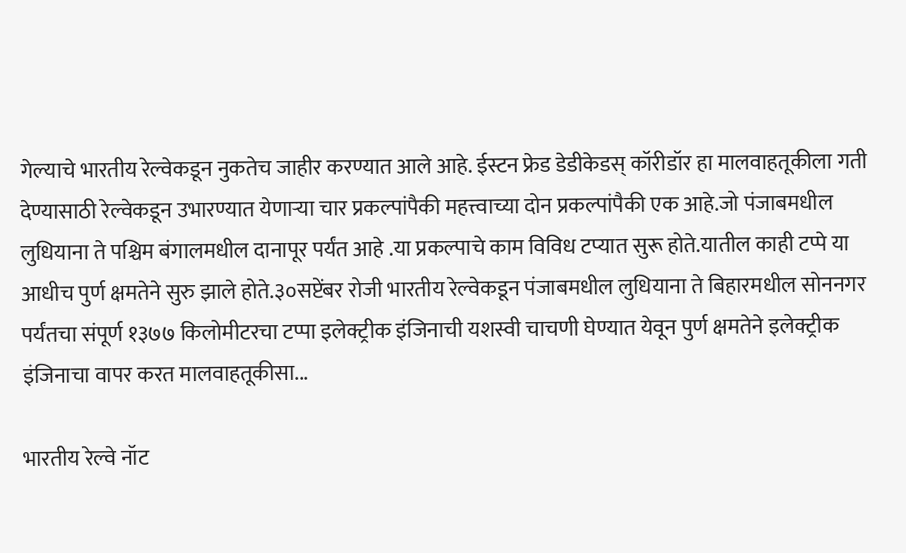गेल्याचे भारतीय रेल्वेकडून नुकतेच जाहीर करण्यात आले आहे. ईस्टन फ्रेड डेडीकेडस् कॉरीडॉर हा मालवाहतूकीला गती देण्यासाठी रेल्वेकडून उभारण्यात येणाऱ्या चार प्रकल्पांपैकी महत्त्वाच्या दोन प्रकल्पांपैकी एक आहे.जो पंजाबमधील लुधियाना ते पश्चिम बंगालमधील दानापूर पर्यंत आहे .या प्रकल्पाचे काम विविध टप्यात सुरू होते.यातील काही टप्पे या आधीच पुर्ण क्षमतेने सुरु झाले होते.३०सप्टेंबर रोजी भारतीय रेल्वेकडून पंजाबमधील लुधियाना ते बिहारमधील सोननगर पर्यंतचा संपूर्ण १३७७ किलोमीटरचा टप्पा इलेक्ट्रीक इंजिनाची यशस्वी चाचणी घेण्यात येवून पुर्ण क्षमतेने इलेक्ट्रीक इंजिनाचा वापर करत मालवाहतूकीसा...

भारतीय रेल्वे नॉट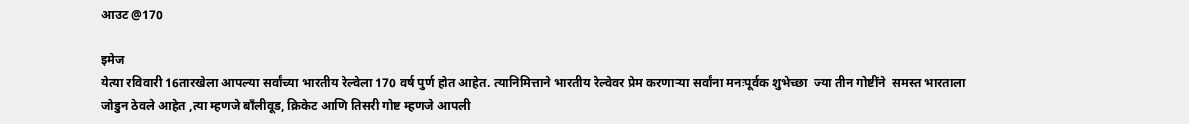आउट @170

इमेज
येत्या रविवारी 16तारखेला आपल्या सर्वांच्या भारतीय रेल्वेला 170 वर्ष पुर्ण होत आहेत. त्यानिमित्ताने भारतीय रेल्वेवर प्रेम करणाऱ्या सर्वांना मनःपूर्वक शुभेच्छा  ज्या तीन गोष्टींने  समस्त भारताला जोडुन ठेवले आहेत ,त्या म्हणजे बाँलीवूड, क्रिकेट आणि तिसरी गोष्ट म्हणजे आपली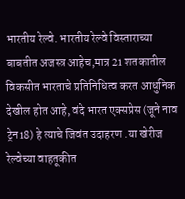भारतीय रेल्वे. भारतीय रेल्वे विस्ताराच्या बाबतीत अजस्त्र आहेच,मात्र 21 शतकातील विकसीत भारताचे प्रतिनिधित्व करत आधुनिक देखील होत आहे, वंदे भारत एक्सप्रेस (जूने नाव ट्रेन18) हे त्याचे जिवंत उदाहरण .या खेरीज रेल्वेच्या वाहतूकीत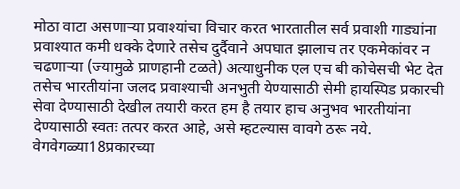मोठा वाटा असणाऱ्या प्रवाश्यांचा विचार करत भारतातील सर्व प्रवाशी गाड्यांना प्रवाश्यात कमी धक्के देणारे तसेच दुर्दैवाने अपघात झालाच तर एकमेकांवर न चढणाऱ्या (ज्यामुळे प्राणहानी टळते) अत्याधुनीक एल एच बी कोचेसची भेट देत तसेच भारतीयांना जलद प्रवाश्याची अनभुती येण्यासाठी सेमी हायस्पिड प्रकारची सेवा देण्यासाठी देखील तयारी करत हम है तयार हाच अनुभव भारतीयांना देण्यासाठी स्वतः तत्पर करत आहे, असे म्हटल्यास वावगे ठरू नये.  वेगवेगळ्या18प्रकारच्या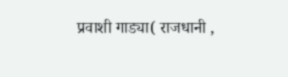प्रवाशी गाड्या( राजधानी ,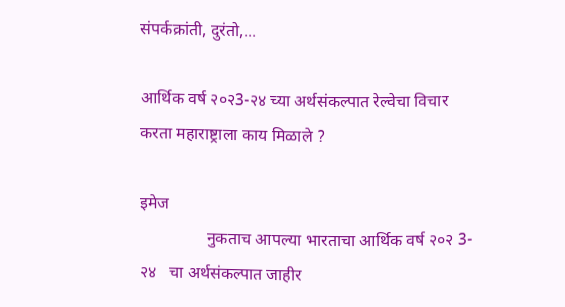संपर्कक्रांती, दुरंतो,...

आर्थिक वर्ष २०२3-२४ च्या अर्थसंकल्पात रेल्वेचा विचार करता महाराष्ट्राला काय मिळाले ?

इमेज
                नुकताच आपल्या भारताचा आर्थिक वर्ष २०२ 3- २४   चा अर्थसंकल्पात जाहीर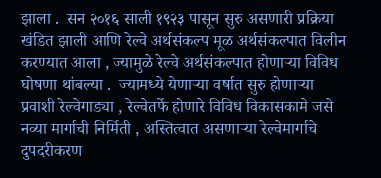झाला .  सन २०१६ साली १९२३ पासून सुरु असणारी प्रक्रिया खंडित झाली आणि रेल्वे अर्थसंकल्प मूळ अर्थसंकल्पात विलीन करण्यात आला , ज्यामुळे रेल्वे अर्थसंकल्पात होणाऱ्या विविध घोषणा थांबल्या .  ज्यामध्ये येणाऱ्या वर्षात सुरु होणाऱ्या प्रवाशी रेल्वेगाड्या , रेल्वेतर्फे होणारे विविध विकासकामे जसे नव्या मार्गाची निर्मिती , अस्तित्वात असणाऱ्या रेल्वेमार्गाचे दुपदरीकरण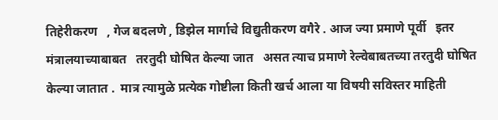तिहेरीकरण   , गेज बदलणे , डिझेल मार्गाचे विद्युतीकरण वगैरे . आज ज्या प्रमाणे पूर्वी   इतर मंत्रालयाच्याबाबत   तरतुदी घोषित केल्या जात   असत त्याच प्रमाणे रेल्वेबाबतच्या तरतुदी घोषित केल्या जातात .  मात्र त्यामुळे प्रत्येक गोष्टीला किती खर्च आला या विषयी सविस्तर माहिती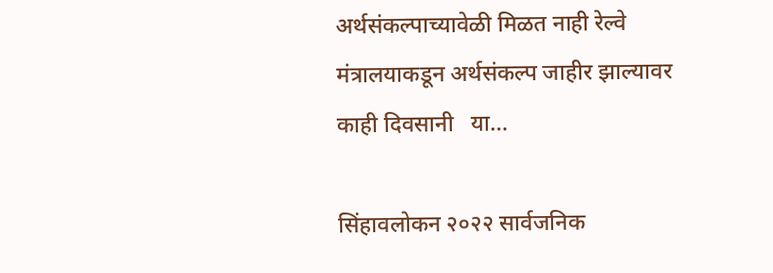अर्थसंकल्पाच्यावेळी मिळत नाही रेल्वे मंत्रालयाकडून अर्थसंकल्प जाहीर झाल्यावर काही दिवसानी   या...

सिंहावलोकन २०२२ सार्वजनिक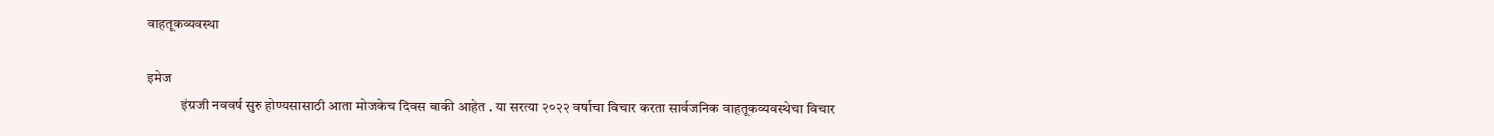वाहतूकव्यवस्था

इमेज
            इंग्रजी नववर्ष सुरु होण्यसासाठी आता मोजकेच दिवस बाकी आहेत . या सरत्या २०२२ वर्षाचा विचार करता सार्वजनिक वाहतूकव्यवस्थेचा विचार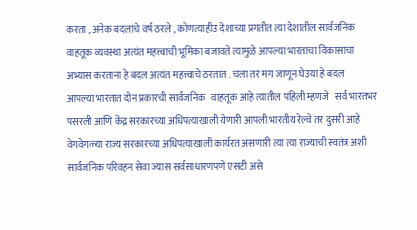करता , अनेक बदलांचे वर्ष ठरले , कोणत्याहीउ देशाच्या प्रगतीत त्या देशातील सार्वजनिक वाहतूक व्यवस्था अत्यंत महत्त्वाची भूमिका बजावते त्यामुळे आपल्या भारताचा विकासाचा अभ्यास करताना हे बदल अत्यंत महत्त्वाचे ठरतात . चला तर मग जाणून घेउया हे बदल     आपल्या भारतात दोन प्रकारची सार्वजनिक   वाहतूक आहे त्यातील पहिली म्हणजे   सर्व भारतभर पसरली आणि केंद्र सरकारच्या अधिपत्याखाली येणारी आपली भारतीय रेल्वे तर दुसरी आहे वेगवेगळ्या राज्य सरकारच्या अधिपत्याखाली कार्यरत असणारी त्या त्या राज्याची स्वतंत्र अशी सार्वजनिक परिवहन सेवा ज्यास सर्वसाधारणपणे एसटी असे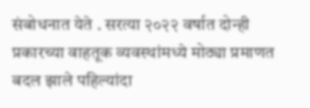संबोधनात येते . सरत्या २०२२ वर्षात दोन्ही प्रकारच्या वाहतूक व्यवस्थांमध्ये मोठ्या प्रमाणत बदल झाले पहिल्यांदा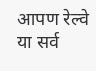आपण रेल्वे या सर्व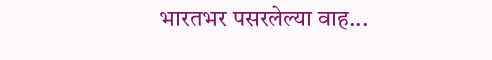भारतभर पसरलेल्या वाह...